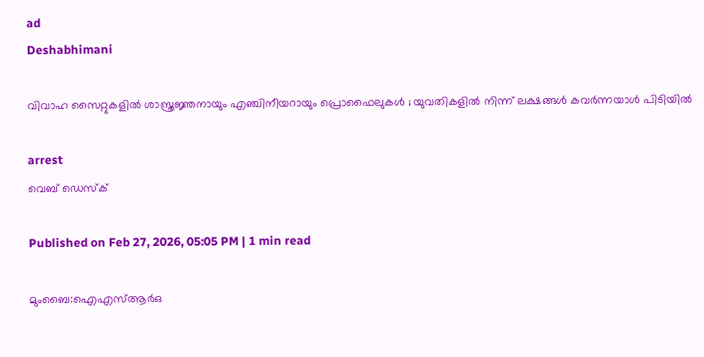ad
Deshabhimani

വിവാഹ സൈറ്റുകളിൽ ശാസ്ത്രജ്ഞനായും എഞ്ചിനീയറായും പ്രൊഫൈലുകൾ ; യുവതികളിൽ നിന്ന് ലക്ഷങ്ങൾ കവര്‍ന്നയാൾ പിടിയിൽ

arrest
വെബ് ഡെസ്ക്

Published on Feb 27, 2026, 05:05 PM | 1 min read

മുംബൈ:ഐഎസ്ആർഒ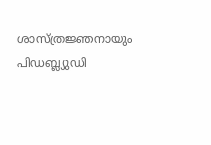ശാസ്ത്രജ്ഞനായും പിഡബ്ല്യുഡി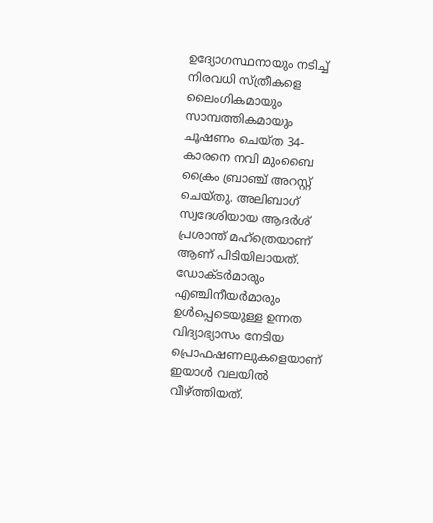ഉദ്യോഗസ്ഥനായും നടിച്ച് നിരവധി സ്ത്രീകളെ ലൈംഗികമായും സാമ്പത്തികമായും ചൂഷണം ചെയ്ത 34-കാരനെ നവി മുംബൈ ക്രൈം ബ്രാഞ്ച് അറസ്റ്റ് ചെയ്തു. അലിബാഗ് സ്വദേശിയായ ആദർശ് പ്രശാന്ത് മഹ്ത്രെയാണ് ആണ് പിടിയിലായത്. ഡോക്ടർമാരും എഞ്ചിനീയർമാരും ഉൾപ്പെടെയുള്ള ഉന്നത വിദ്യാഭ്യാസം നേടിയ പ്രൊഫഷണലുകളെയാണ് ഇയാൾ വലയിൽ വീഴ്ത്തിയത്.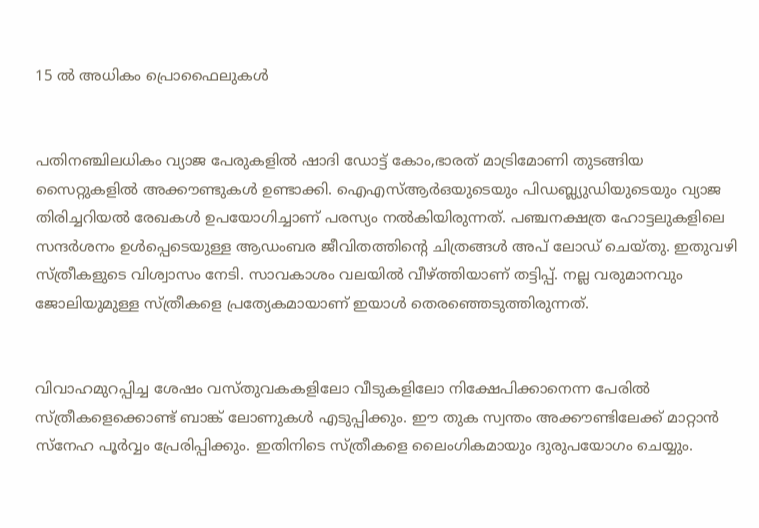15 ൽ അധികം പ്രൊഫൈലുകൾ


പതിനഞ്ചിലധികം വ്യാജ പേരുകളിൽ ഷാദി ഡോട്ട് കോം,ഭാരത് മാട്രിമോണി തുടങ്ങിയ സൈറ്റുകളിൽ അക്കൗണ്ടുകൾ ഉണ്ടാക്കി. ഐഎസ്ആർഒയുടെയും പിഡബ്ല്യുഡിയുടെയും വ്യാജ തിരിച്ചറിയൽ രേഖകൾ ഉപയോഗിച്ചാണ് പരസ്യം നൽകിയിരുന്നത്. പഞ്ചനക്ഷത്ര ഹോട്ടലുകളിലെ സന്ദർശനം ഉൾപ്പെടെയുള്ള ആഡംബര ജീവിതത്തിന്റെ ചിത്രങ്ങൾ അപ് ലോഡ് ചെയ്തു. ഇതുവഴി സ്ത്രീകളുടെ വിശ്വാസം നേടി. സാവകാശം വലയിൽ വീഴ്ത്തിയാണ് തട്ടിപ്പ്. നല്ല വരുമാനവും ജോലിയുമുള്ള സ്ത്രീകളെ പ്രത്യേകമായാണ് ഇയാൾ തെരഞ്ഞെടുത്തിരുന്നത്.


വിവാഹമുറപ്പിച്ച ശേഷം വസ്തുവകകളിലോ വീടുകളിലോ നിക്ഷേപിക്കാനെന്ന പേരിൽ സ്ത്രീകളെക്കൊണ്ട് ബാങ്ക് ലോണുകൾ എടുപ്പിക്കും. ഈ തുക സ്വന്തം അക്കൗണ്ടിലേക്ക് മാറ്റാൻ സ്നേഹ പൂര്‍വ്വം പ്രേരിപ്പിക്കും. ഇതിനിടെ സ്ത്രീകളെ ലൈംഗികമായും ദുരുപയോഗം ചെയ്യും.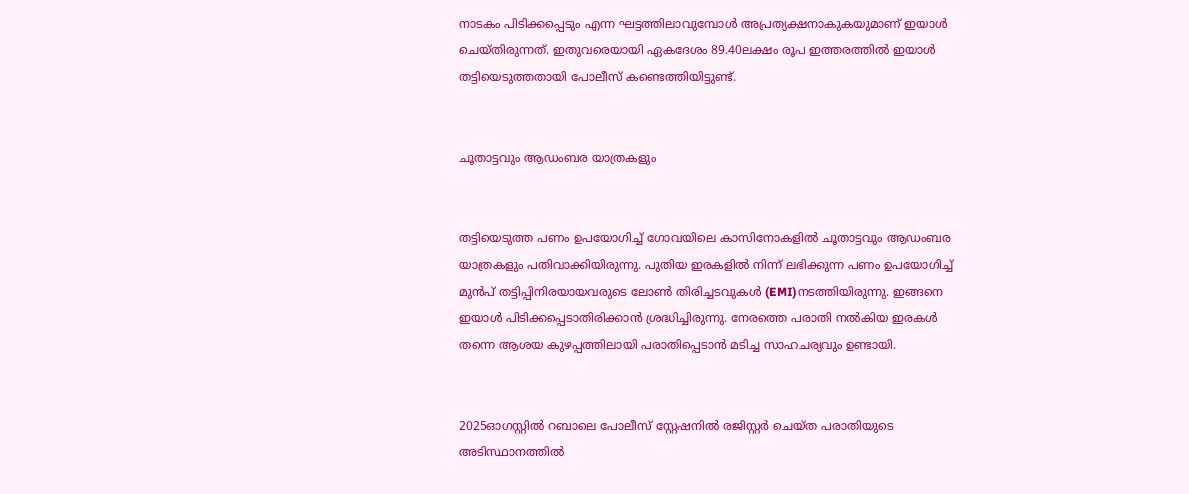നാടകം പിടിക്കപ്പെടും എന്ന ഘട്ടത്തിലാവുമ്പോൾ അപ്രത്യക്ഷനാകുകയുമാണ് ഇയാൾ ചെയ്തിരുന്നത്. ഇതുവരെയായി ഏകദേശം 89.40ലക്ഷം രൂപ ഇത്തരത്തിൽ ഇയാൾ തട്ടിയെടുത്തതായി പോലീസ് കണ്ടെത്തിയിട്ടുണ്ട്.


ചൂതാട്ടവും ആഡംബര യാത്രകളും


തട്ടിയെടുത്ത പണം ഉപയോഗിച്ച് ഗോവയിലെ കാസിനോകളിൽ ചൂതാട്ടവും ആഡംബര യാത്രകളും പതിവാക്കിയിരുന്നു. പുതിയ ഇരകളിൽ നിന്ന് ലഭിക്കുന്ന പണം ഉപയോഗിച്ച് മുൻപ് തട്ടിപ്പിനിരയായവരുടെ ലോൺ തിരിച്ചടവുകൾ (EMI)നടത്തിയിരുന്നു. ഇങ്ങനെ ഇയാൾ പിടിക്കപ്പെടാതിരിക്കാൻ ശ്രദ്ധിച്ചിരുന്നു. നേരത്തെ പരാതി നൽകിയ ഇരകൾ തന്നെ ആശയ കുഴപ്പത്തിലായി പരാതിപ്പെടാൻ മടിച്ച സാഹചര്യവും ഉണ്ടായി.


2025ഓഗസ്റ്റിൽ റബാലെ പോലീസ് സ്റ്റേഷനിൽ രജിസ്റ്റർ ചെയ്ത പരാതിയുടെ അടിസ്ഥാനത്തിൽ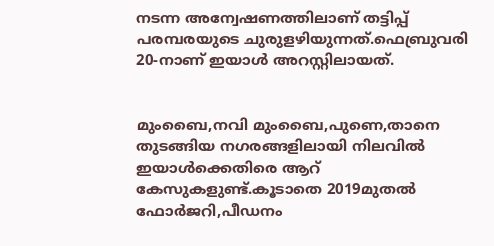നടന്ന അന്വേഷണത്തിലാണ് തട്ടിപ്പ് പരമ്പരയുടെ ചുരുളഴിയുന്നത്.ഫെബ്രുവരി 20-നാണ് ഇയാൾ അറസ്റ്റിലായത്.


മുംബൈ,നവി മുംബൈ,പുണെ,താനെ തുടങ്ങിയ നഗരങ്ങളിലായി നിലവിൽ ഇയാൾക്കെതിരെ ആറ് കേസുകളുണ്ട്.കൂടാതെ 2019മുതൽ ഫോർജറി,പീഡനം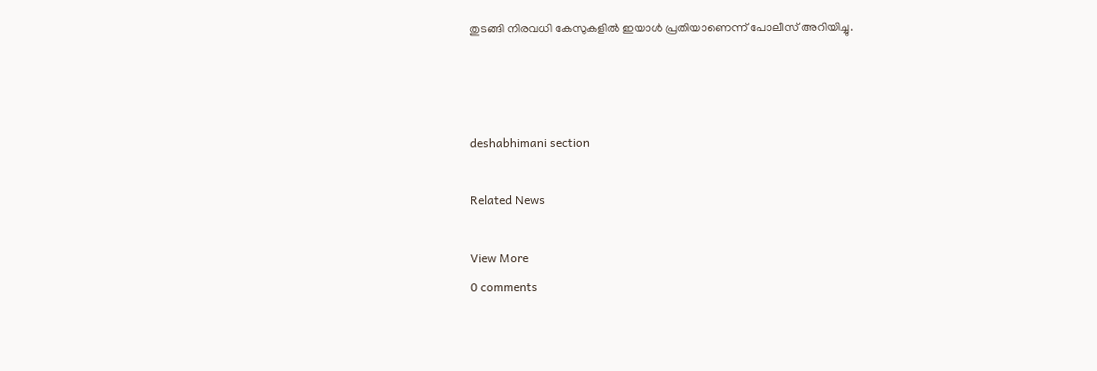തുടങ്ങി നിരവധി കേസുകളിൽ ഇയാൾ പ്രതിയാണെന്ന് പോലീസ് അറിയിച്ചു.



deshabhimani section

Related News

View More
0 comments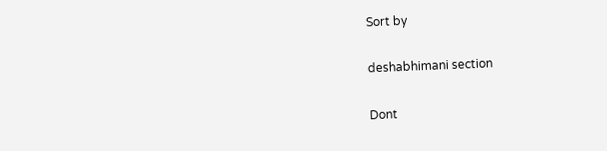Sort by

deshabhimani section

Dont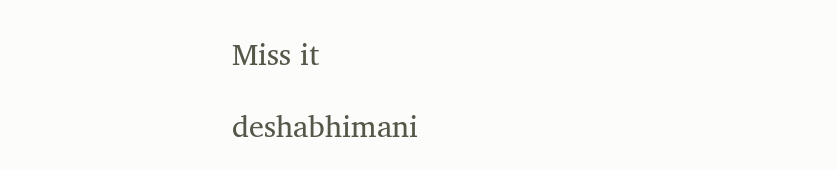Miss it

deshabhimani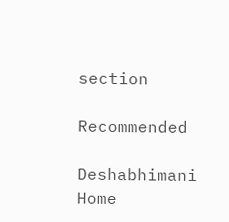section

Recommended

Deshabhimani
Home